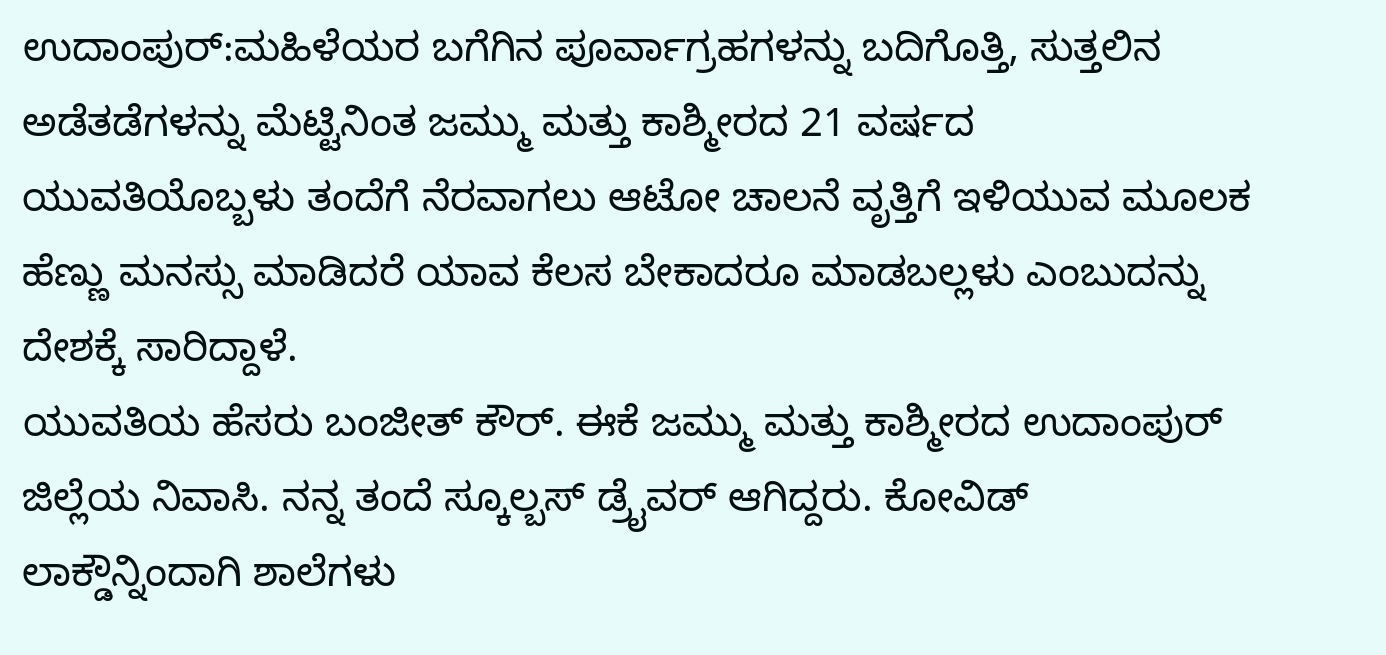ಉದಾಂಪುರ್:ಮಹಿಳೆಯರ ಬಗೆಗಿನ ಪೂರ್ವಾಗ್ರಹಗಳನ್ನು ಬದಿಗೊತ್ತಿ, ಸುತ್ತಲಿನ ಅಡೆತಡೆಗಳನ್ನು ಮೆಟ್ಟಿನಿಂತ ಜಮ್ಮು ಮತ್ತು ಕಾಶ್ಮೀರದ 21 ವರ್ಷದ ಯುವತಿಯೊಬ್ಬಳು ತಂದೆಗೆ ನೆರವಾಗಲು ಆಟೋ ಚಾಲನೆ ವೃತ್ತಿಗೆ ಇಳಿಯುವ ಮೂಲಕ ಹೆಣ್ಣು ಮನಸ್ಸು ಮಾಡಿದರೆ ಯಾವ ಕೆಲಸ ಬೇಕಾದರೂ ಮಾಡಬಲ್ಲಳು ಎಂಬುದನ್ನು ದೇಶಕ್ಕೆ ಸಾರಿದ್ದಾಳೆ.
ಯುವತಿಯ ಹೆಸರು ಬಂಜೀತ್ ಕೌರ್. ಈಕೆ ಜಮ್ಮು ಮತ್ತು ಕಾಶ್ಮೀರದ ಉದಾಂಪುರ್ ಜಿಲ್ಲೆಯ ನಿವಾಸಿ. ನನ್ನ ತಂದೆ ಸ್ಕೂಲ್ಬಸ್ ಡ್ರೈವರ್ ಆಗಿದ್ದರು. ಕೋವಿಡ್ ಲಾಕ್ಡೌನ್ನಿಂದಾಗಿ ಶಾಲೆಗಳು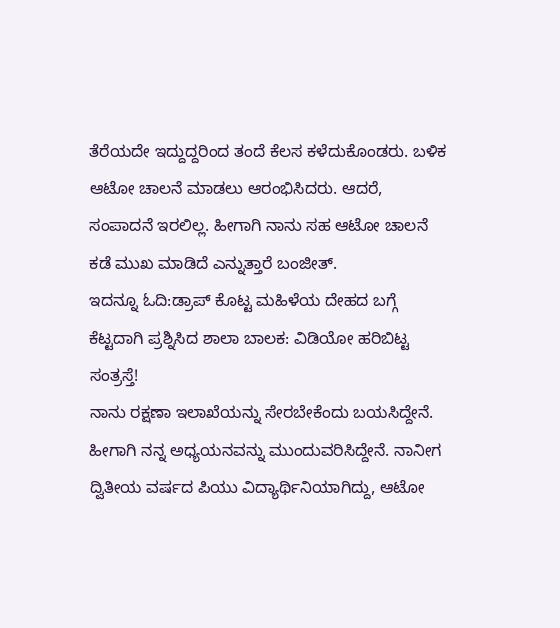ತೆರೆಯದೇ ಇದ್ದುದ್ದರಿಂದ ತಂದೆ ಕೆಲಸ ಕಳೆದುಕೊಂಡರು. ಬಳಿಕ ಆಟೋ ಚಾಲನೆ ಮಾಡಲು ಆರಂಭಿಸಿದರು. ಆದರೆ, ಸಂಪಾದನೆ ಇರಲಿಲ್ಲ. ಹೀಗಾಗಿ ನಾನು ಸಹ ಆಟೋ ಚಾಲನೆ ಕಡೆ ಮುಖ ಮಾಡಿದೆ ಎನ್ನುತ್ತಾರೆ ಬಂಜೀತ್.
ಇದನ್ನೂ ಓದಿ:ಡ್ರಾಪ್ ಕೊಟ್ಟ ಮಹಿಳೆಯ ದೇಹದ ಬಗ್ಗೆ ಕೆಟ್ಟದಾಗಿ ಪ್ರಶ್ನಿಸಿದ ಶಾಲಾ ಬಾಲಕ: ವಿಡಿಯೋ ಹರಿಬಿಟ್ಟ ಸಂತ್ರಸ್ತೆ!
ನಾನು ರಕ್ಷಣಾ ಇಲಾಖೆಯನ್ನು ಸೇರಬೇಕೆಂದು ಬಯಸಿದ್ದೇನೆ. ಹೀಗಾಗಿ ನನ್ನ ಅಧ್ಯಯನವನ್ನು ಮುಂದುವರಿಸಿದ್ದೇನೆ. ನಾನೀಗ ದ್ವಿತೀಯ ವರ್ಷದ ಪಿಯು ವಿದ್ಯಾರ್ಥಿನಿಯಾಗಿದ್ದು, ಆಟೋ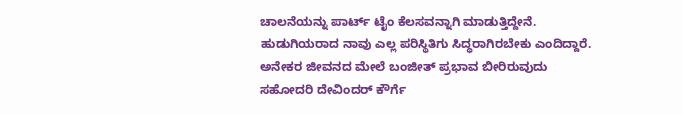ಚಾಲನೆಯನ್ನು ಪಾರ್ಟ್ ಟೈಂ ಕೆಲಸವನ್ನಾಗಿ ಮಾಡುತ್ತಿದ್ದೇನೆ. ಹುಡುಗಿಯರಾದ ನಾವು ಎಲ್ಲ ಪರಿಸ್ಥಿತಿಗು ಸಿದ್ಧರಾಗಿರಬೇಕು ಎಂದಿದ್ದಾರೆ.
ಅನೇಕರ ಜೀವನದ ಮೇಲೆ ಬಂಜೀತ್ ಪ್ರಭಾವ ಬೀರಿರುವುದು ಸಹೋದರಿ ದೇವಿಂದರ್ ಕೌರ್ಗೆ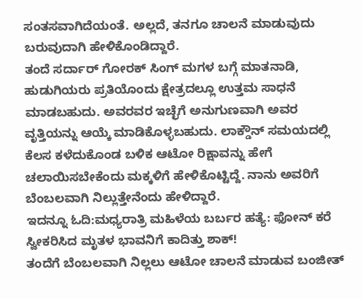ಸಂತಸವಾಗಿದೆಯಂತೆ. ಅಲ್ಲದೆ, ತನಗೂ ಚಾಲನೆ ಮಾಡುವುದು ಬರುವುದಾಗಿ ಹೇಳಿಕೊಂಡಿದ್ದಾರೆ.
ತಂದೆ ಸರ್ದಾರ್ ಗೋರಕ್ ಸಿಂಗ್ ಮಗಳ ಬಗ್ಗೆ ಮಾತನಾಡಿ, ಹುಡುಗಿಯರು ಪ್ರತಿಯೊಂದು ಕ್ಷೇತ್ರದಲ್ಲೂ ಉತ್ತಮ ಸಾಧನೆ ಮಾಡಬಹುದು. ಅವರವರ ಇಚ್ಛೆಗೆ ಅನುಗುಣವಾಗಿ ಅವರ ವೃತ್ತಿಯನ್ನು ಆಯ್ಕೆ ಮಾಡಿಕೊಳ್ಳಬಹುದು. ಲಾಕ್ಡೌನ್ ಸಮಯದಲ್ಲಿ ಕೆಲಸ ಕಳೆದುಕೊಂಡ ಬಳಿಕ ಆಟೋ ರಿಕ್ಷಾವನ್ನು ಹೇಗೆ ಚಲಾಯಿಸಬೇಕೆಂದು ಮಕ್ಕಳಿಗೆ ಹೇಳಿಕೊಟ್ಟಿದ್ದೆ. ನಾನು ಅವರಿಗೆ ಬೆಂಬಲವಾಗಿ ನಿಲ್ಲುತ್ತೇನೆಂದು ಹೇಳಿದ್ದಾರೆ.
ಇದನ್ನೂ ಓದಿ:ಮಧ್ಯರಾತ್ರಿ ಮಹಿಳೆಯ ಬರ್ಬರ ಹತ್ಯೆ: ಫೋನ್ ಕರೆ ಸ್ವೀಕರಿಸಿದ ಮೃತಳ ಭಾವನಿಗೆ ಕಾದಿತ್ತು ಶಾಕ್!
ತಂದೆಗೆ ಬೆಂಬಲವಾಗಿ ನಿಲ್ಲಲು ಆಟೋ ಚಾಲನೆ ಮಾಡುವ ಬಂಜೀತ್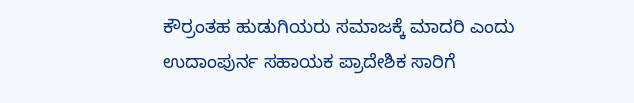ಕೌರ್ರಂತಹ ಹುಡುಗಿಯರು ಸಮಾಜಕ್ಕೆ ಮಾದರಿ ಎಂದು ಉದಾಂಪುರ್ನ ಸಹಾಯಕ ಪ್ರಾದೇಶಿಕ ಸಾರಿಗೆ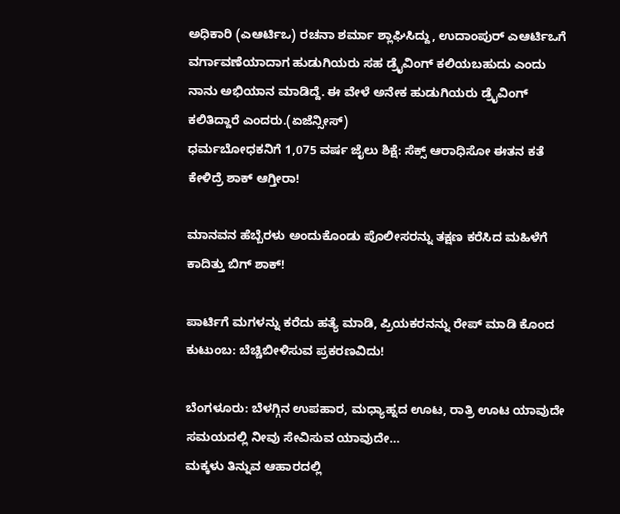ಅಧಿಕಾರಿ (ಎಆರ್ಟಿಒ) ರಚನಾ ಶರ್ಮಾ ಶ್ಲಾಘಿಸಿದ್ದು, ಉದಾಂಪುರ್ ಎಆರ್ಟಿಒಗೆ ವರ್ಗಾವಣೆಯಾದಾಗ ಹುಡುಗಿಯರು ಸಹ ಡ್ರೈವಿಂಗ್ ಕಲಿಯಬಹುದು ಎಂದು ನಾನು ಅಭಿಯಾನ ಮಾಡಿದ್ದೆ. ಈ ವೇಳೆ ಅನೇಕ ಹುಡುಗಿಯರು ಡ್ರೈವಿಂಗ್ ಕಲಿತಿದ್ದಾರೆ ಎಂದರು.(ಏಜೆನ್ಸೀಸ್)
ಧರ್ಮಬೋಧಕನಿಗೆ 1,075 ವರ್ಷ ಜೈಲು ಶಿಕ್ಷೆ: ಸೆಕ್ಸ್ ಆರಾಧಿಸೋ ಈತನ ಕತೆ ಕೇಳಿದ್ರೆ ಶಾಕ್ ಆಗ್ತೀರಾ!

ಮಾನವನ ಹೆಬ್ಬೆರಳು ಅಂದುಕೊಂಡು ಪೊಲೀಸರನ್ನು ತಕ್ಷಣ ಕರೆಸಿದ ಮಹಿಳೆಗೆ ಕಾದಿತ್ತು ಬಿಗ್ ಶಾಕ್!

ಪಾರ್ಟಿಗೆ ಮಗಳನ್ನು ಕರೆದು ಹತ್ಯೆ ಮಾಡಿ, ಪ್ರಿಯಕರನನ್ನು ರೇಪ್ ಮಾಡಿ ಕೊಂದ ಕುಟುಂಬ: ಬೆಚ್ಚಿಬೀಳಿಸುವ ಪ್ರಕರಣವಿದು!

ಬೆಂಗಳೂರು: ಬೆಳಗ್ಗಿನ ಉಪಹಾರ, ಮಧ್ಯಾಹ್ನದ ಊಟ, ರಾತ್ರಿ ಊಟ ಯಾವುದೇ ಸಮಯದಲ್ಲಿ ನೀವು ಸೇವಿಸುವ ಯಾವುದೇ…
ಮಕ್ಕಳು ತಿನ್ನುವ ಆಹಾರದಲ್ಲಿ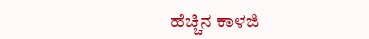ಹೆಚ್ಚಿನ ಕಾಳಜಿ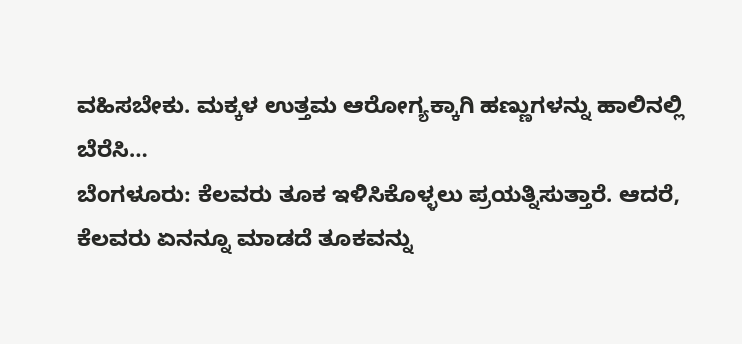ವಹಿಸಬೇಕು. ಮಕ್ಕಳ ಉತ್ತಮ ಆರೋಗ್ಯಕ್ಕಾಗಿ ಹಣ್ಣುಗಳನ್ನು ಹಾಲಿನಲ್ಲಿ ಬೆರೆಸಿ…
ಬೆಂಗಳೂರು: ಕೆಲವರು ತೂಕ ಇಳಿಸಿಕೊಳ್ಳಲು ಪ್ರಯತ್ನಿಸುತ್ತಾರೆ. ಆದರೆ, ಕೆಲವರು ಏನನ್ನೂ ಮಾಡದೆ ತೂಕವನ್ನು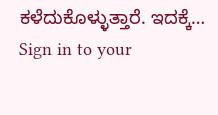ಕಳೆದುಕೊಳ್ಳುತ್ತಾರೆ. ಇದಕ್ಕೆ…
Sign in to your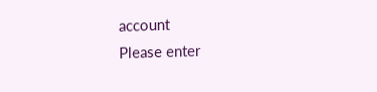account
Please enter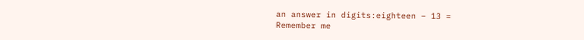an answer in digits:eighteen − 13 =
Remember me